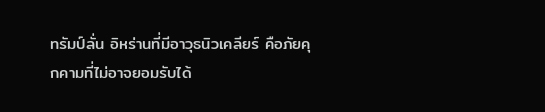ทรัมป์ลั่น อิหร่านที่มีอาวุธนิวเคลียร์ คือภัยคุกคามที่ไม่อาจยอมรับได้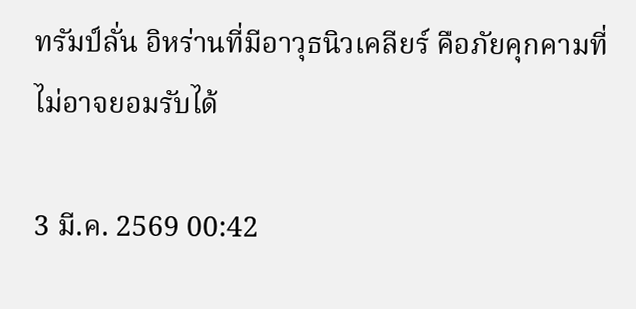ทรัมป์ลั่น อิหร่านที่มีอาวุธนิวเคลียร์ คือภัยคุกคามที่ไม่อาจยอมรับได้

3 มี.ค. 2569 00:42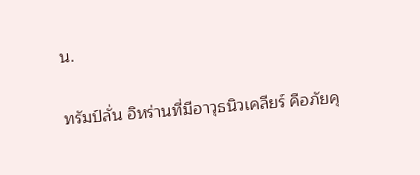น.

ทรัมป์ลั่น อิหร่านที่มีอาวุธนิวเคลียร์ คือภัยคุ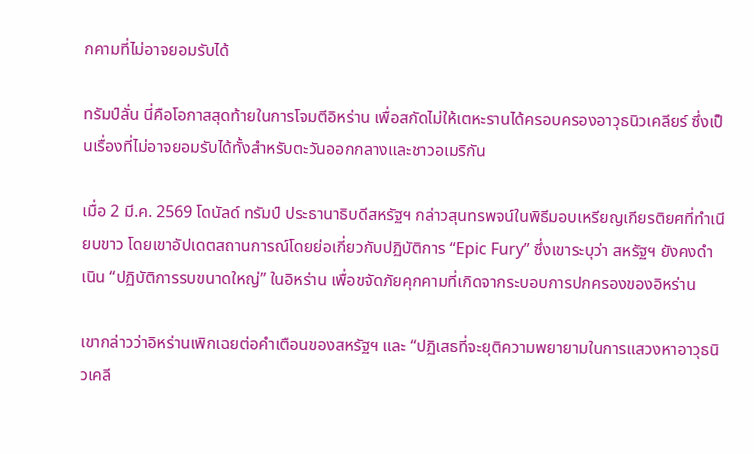กคามที่ไม่อาจยอมรับได้

ทรัมป์ลั่น นี่คือโอกาสสุดท้ายในการโจมตีอิหร่าน เพื่อสกัดไม่ให้เตหะรานได้ครอบครองอาวุธนิวเคลียร์ ซึ่งเป็นเรื่องที่ไม่อาจยอมรับได้ทั้งสำหรับตะวันออกกลางและชาวอเมริกัน

เมื่อ 2 มี.ค. 2569 โดนัลด์ ทรัมป์ ประธานาธิบดีสหรัฐฯ กล่าวสุนทรพจน์ในพิธีมอบเหรียญเกียรติยศที่ทำเนียบขาว โดยเขาอัปเดตสถานการณ์โดยย่อเกี่ยวกับปฏิบัติการ “Epic Fury” ซึ่งเขาระบุว่า สหรัฐฯ ยังคงดำเนิน “ปฏิบัติการรบขนาดใหญ่” ในอิหร่าน เพื่อขจัดภัยคุกคามที่เกิดจากระบอบการปกครองของอิหร่าน

เขากล่าวว่าอิหร่านเพิกเฉยต่อคำเตือนของสหรัฐฯ และ “ปฏิเสธที่จะยุติความพยายามในการแสวงหาอาวุธนิวเคลี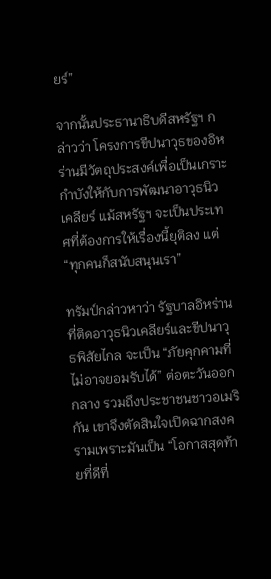ยร์”

จากนั้นประธานาธิบดีสหรัฐฯ กล่าวว่า โครงการขีปนาวุธของอิหร่านมีวัตถุประสงค์เพื่อเป็นเกราะกำบังให้กับการพัฒนาอาวุธนิวเคลียร์ แม้สหรัฐฯ จะเป็นประเทศที่ต้องการให้เรื่องนี้ยุติลง แต่ “ทุกคนก็สนับสนุนเรา”

ทรัมป์กล่าวหาว่า รัฐบาลอิหร่านที่ติดอาวุธนิวเคลียร์และขีปนาวุธพิสัยไกล จะเป็น “ภัยคุกคามที่ไม่อาจยอมรับได้” ต่อตะวันออกกลาง รวมถึงประชาชนชาวอเมริกัน เขาจึงตัดสินใจเปิดฉากสงครามเพราะมันเป็น “โอกาสสุดท้ายที่ดีที่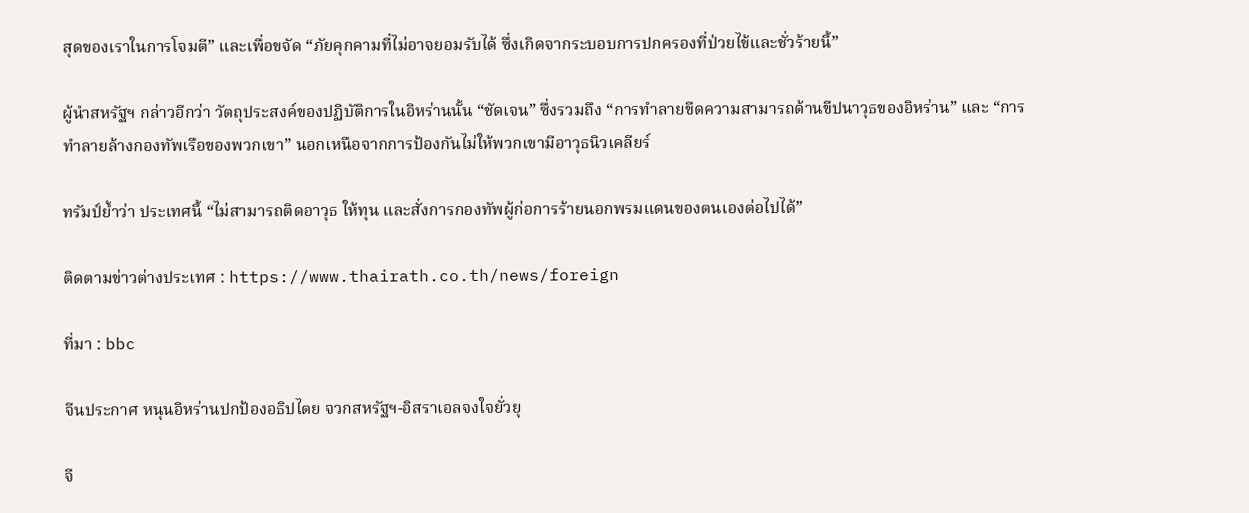สุดของเราในการโจมตี” และเพื่อขจัด “ภัยคุกคามที่ไม่อาจยอมรับได้ ซึ่งเกิดจากระบอบการปกครองที่ป่วยไข้และชั่วร้ายนี้”

ผู้นำสหรัฐฯ กล่าวอีกว่า วัตถุประสงค์ของปฏิบัติการในอิหร่านนั้น “ชัดเจน” ซึ่งรวมถึง “การทำลายขีดความสามารถด้านขีปนาวุธของอิหร่าน” และ “การทำลายล้างกองทัพเรือของพวกเขา” นอกเหนือจากการป้องกันไม่ให้พวกเขามีอาวุธนิวเคลียร์

ทรัมป์ย้ำว่า ประเทศนี้ “ไม่สามารถติดอาวุธ ให้ทุน และสั่งการกองทัพผู้ก่อการร้ายนอกพรมแดนของตนเองต่อไปได้”

ติดตามข่าวต่างประเทศ : https://www.thairath.co.th/news/foreign

ที่มา : bbc

จีนประกาศ หนุนอิหร่านปกป้องอธิปไตย จวกสหรัฐฯ-อิสราเอลจงใจยั่วยุ

จี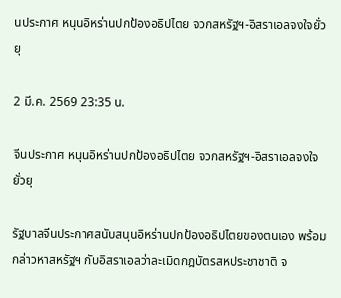นประกาศ หนุนอิหร่านปกป้องอธิปไตย จวกสหรัฐฯ-อิสราเอลจงใจยั่วยุ

2 มี.ค. 2569 23:35 น.

จีนประกาศ หนุนอิหร่านปกป้องอธิปไตย จวกสหรัฐฯ-อิสราเอลจงใจยั่วยุ

รัฐบาลจีนประกาศสนับสนุนอิหร่านปกป้องอธิปไตยของตนเอง พร้อมกล่าวหาสหรัฐฯ กับอิสราเอลว่าละเมิดกฎบัตรสหประชาชาติ จ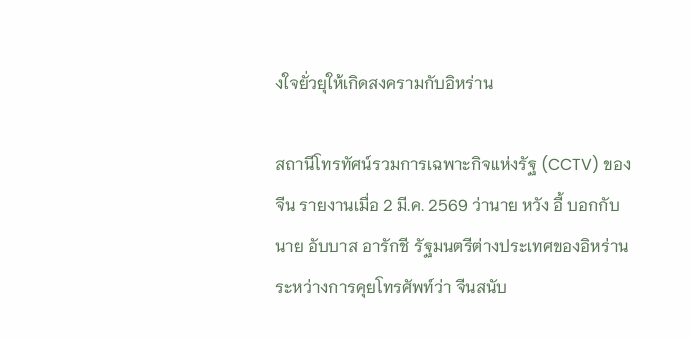งใจยั่วยุให้เกิดสงครามกับอิหร่าน

สถานีโทรทัศน์รวมการเฉพาะกิจแห่งรัฐ (CCTV) ของจีน รายงานเมื่อ 2 มี.ค. 2569 ว่านาย หวัง อี้ บอกกับนาย อับบาส อารักชี รัฐมนตรีต่างประเทศของอิหร่านระหว่างการคุยโทรศัพท์ว่า จีนสนับ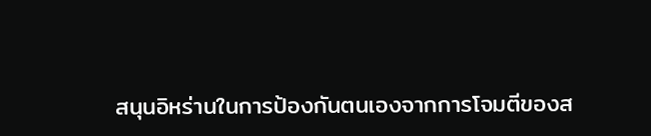สนุนอิหร่านในการป้องกันตนเองจากการโจมตีของส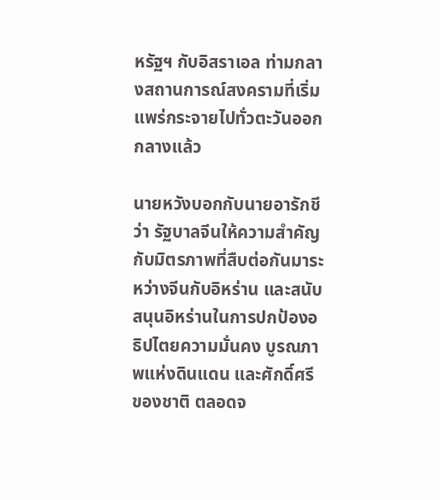หรัฐฯ กับอิสราเอล ท่ามกลางสถานการณ์สงครามที่เริ่มแพร่กระจายไปทั่วตะวันออกกลางแล้ว

นายหวังบอกกับนายอารักชีว่า รัฐบาลจีนให้ความสำคัญกับมิตรภาพที่สืบต่อกันมาระหว่างจีนกับอิหร่าน และสนับสนุนอิหร่านในการปกป้องอธิปไตยความมั่นคง บูรณภาพแห่งดินแดน และศักดิ์ศรีของชาติ ตลอดจ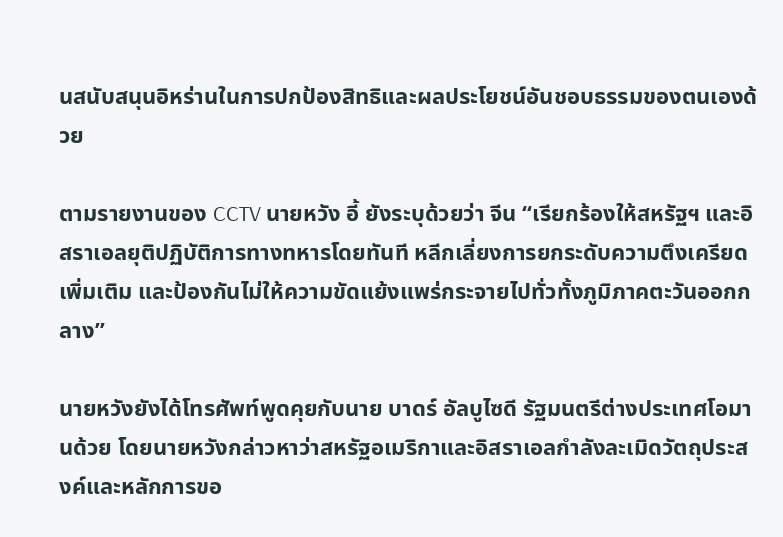นสนับสนุนอิหร่านในการปกป้องสิทธิและผลประโยชน์อันชอบธรรมของตนเองด้วย

ตามรายงานของ CCTV นายหวัง อี้ ยังระบุด้วยว่า จีน “เรียกร้องให้สหรัฐฯ และอิสราเอลยุติปฏิบัติการทางทหารโดยทันที หลีกเลี่ยงการยกระดับความตึงเครียดเพิ่มเติม และป้องกันไม่ให้ความขัดแย้งแพร่กระจายไปทั่วทั้งภูมิภาคตะวันออกกลาง”

นายหวังยังได้โทรศัพท์พูดคุยกับนาย บาดร์ อัลบูไซดี รัฐมนตรีต่างประเทศโอมานด้วย โดยนายหวังกล่าวหาว่าสหรัฐอเมริกาและอิสราเอลกำลังละเมิดวัตถุประสงค์และหลักการขอ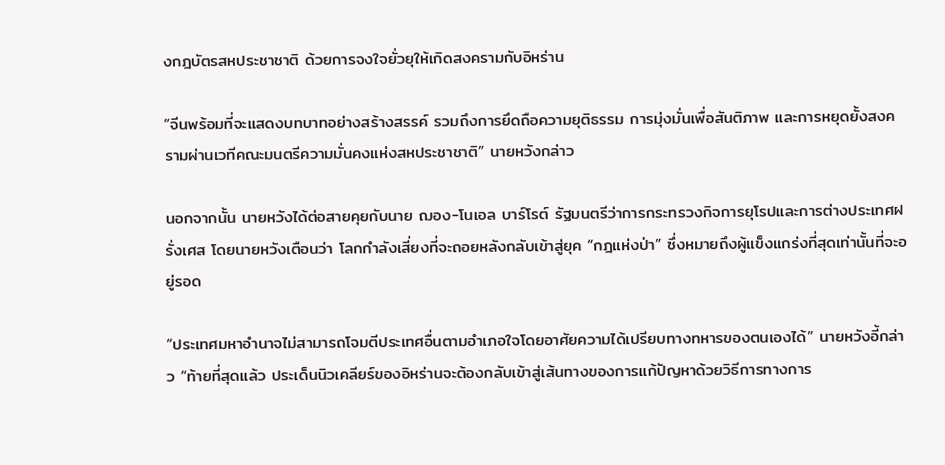งกฎบัตรสหประชาชาติ ด้วยการจงใจยั่วยุให้เกิดสงครามกับอิหร่าน

“จีนพร้อมที่จะแสดงบทบาทอย่างสร้างสรรค์ รวมถึงการยึดถือความยุติธรรม การมุ่งมั่นเพื่อสันติภาพ และการหยุดยั้งสงครามผ่านเวทีคณะมนตรีความมั่นคงแห่งสหประชาชาติ” นายหวังกล่าว

นอกจากนั้น นายหวังได้ต่อสายคุยกับนาย ฌอง-โนเอล บาร์โรต์ รัฐมนตรีว่าการกระทรวงกิจการยุโรปและการต่างประเทศฝรั่งเศส โดยนายหวังเตือนว่า โลกกำลังเสี่ยงที่จะถอยหลังกลับเข้าสู่ยุค “กฎแห่งป่า” ซึ่งหมายถึงผู้แข็งแกร่งที่สุดเท่านั้นที่จะอยู่รอด

“ประเทศมหาอำนาจไม่สามารถโจมตีประเทศอื่นตามอำเภอใจโดยอาศัยความได้เปรียบทางทหารของตนเองได้” นายหวังอี้กล่าว “ท้ายที่สุดแล้ว ประเด็นนิวเคลียร์ของอิหร่านจะต้องกลับเข้าสู่เส้นทางของการแก้ปัญหาด้วยวิธีการทางการ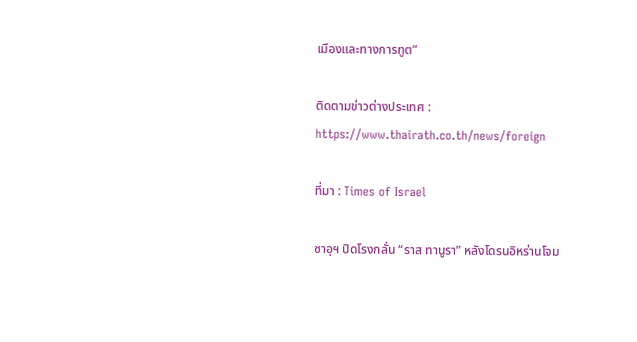เมืองและทางการทูต”

ติดตามข่าวต่างประเทศ : https://www.thairath.co.th/news/foreign

ที่มา : Times of Israel

ซาอุฯ ปิดโรงกลั่น “ราส ทานูรา” หลังโดรนอิหร่านโจม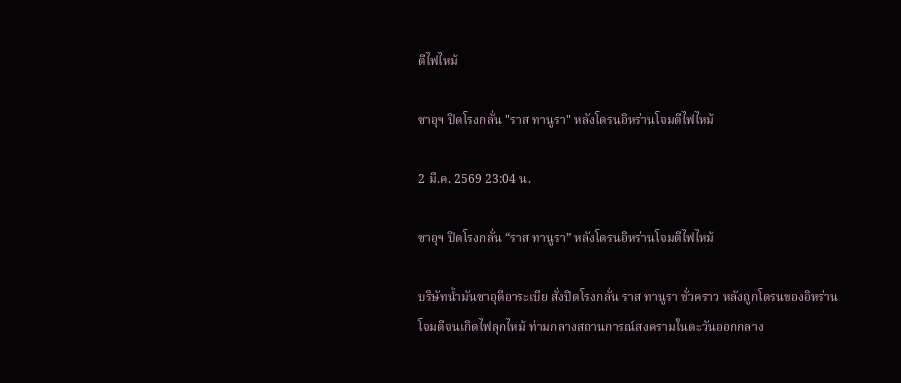ตีไฟไหม้

ซาอุฯ ปิดโรงกลั่น "ราส ทานูรา" หลังโดรนอิหร่านโจมตีไฟไหม้

2 มี.ค. 2569 23:04 น.

ซาอุฯ ปิดโรงกลั่น “ราส ทานูรา” หลังโดรนอิหร่านโจมตีไฟไหม้

บริษัทน้ำมันซาอุดีอาระเบีย สั่งปิดโรงกลั่น ราส ทานูรา ชั่วคราว หลังถูกโดรนของอิหร่านโจมตีจนเกิดไฟลุกไหม้ ท่ามกลางสถานการณ์สงครามในตะวันออกกลาง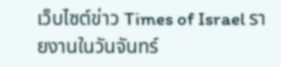เว็บไซต์ข่าว Times of Israel รายงานในวันจันทร์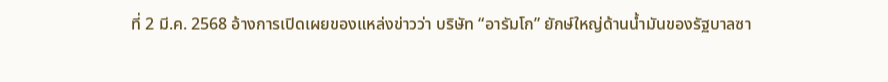ที่ 2 มี.ค. 2568 อ้างการเปิดเผยของแหล่งข่าวว่า บริษัท “อารัมโก” ยักษ์ใหญ่ด้านน้ำมันของรัฐบาลซา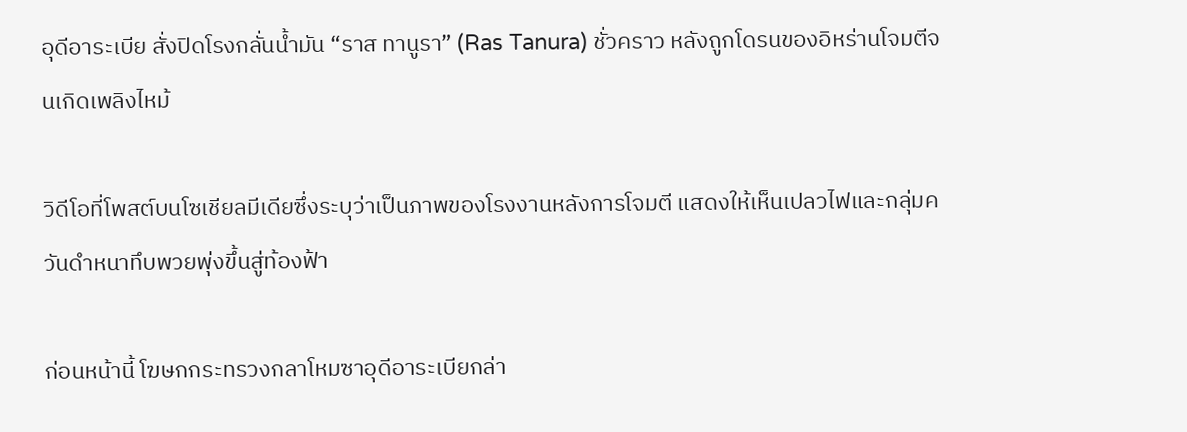อุดีอาระเบีย สั่งปิดโรงกลั่นน้ำมัน “ราส ทานูรา” (Ras Tanura) ชั่วคราว หลังถูกโดรนของอิหร่านโจมตีจนเกิดเพลิงไหม้

วิดีโอที่โพสต์บนโซเชียลมีเดียซึ่งระบุว่าเป็นภาพของโรงงานหลังการโจมตี แสดงให้เห็นเปลวไฟและกลุ่มควันดำหนาทึบพวยพุ่งขึ้นสู่ท้องฟ้า

ก่อนหน้านี้ โฆษกกระทรวงกลาโหมซาอุดีอาระเบียกล่า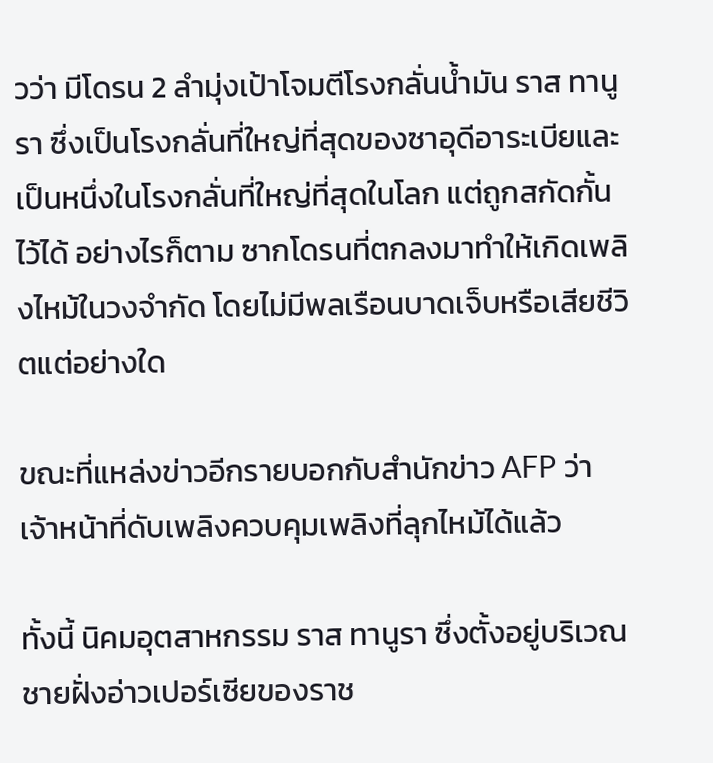วว่า มีโดรน 2 ลำมุ่งเป้าโจมตีโรงกลั่นน้ำมัน ราส ทานูรา ซึ่งเป็นโรงกลั่นที่ใหญ่ที่สุดของซาอุดีอาระเบียและเป็นหนึ่งในโรงกลั่นที่ใหญ่ที่สุดในโลก แต่ถูกสกัดกั้นไว้ได้ อย่างไรก็ตาม ซากโดรนที่ตกลงมาทำให้เกิดเพลิงไหม้ในวงจำกัด โดยไม่มีพลเรือนบาดเจ็บหรือเสียชีวิตแต่อย่างใด

ขณะที่แหล่งข่าวอีกรายบอกกับสำนักข่าว AFP ว่า เจ้าหน้าที่ดับเพลิงควบคุมเพลิงที่ลุกไหม้ได้แล้ว

ทั้งนี้ นิคมอุตสาหกรรม ราส ทานูรา ซึ่งตั้งอยู่บริเวณชายฝั่งอ่าวเปอร์เซียของราช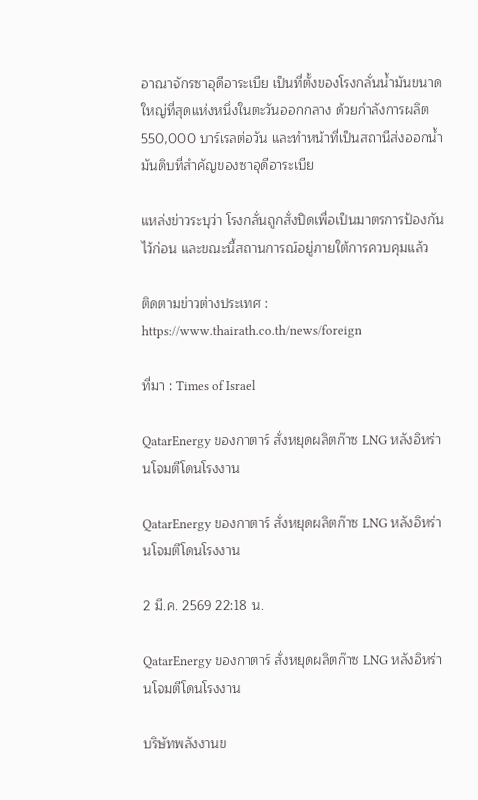อาณาจักรซาอุดีอาระเบีย เป็นที่ตั้งของโรงกลั่นน้ำมันขนาดใหญ่ที่สุดแห่งหนึ่งในตะวันออกกลาง ด้วยกำลังการผลิต 550,000 บาร์เรลต่อวัน และทำหน้าที่เป็นสถานีส่งออกน้ำมันดิบที่สำคัญของซาอุดีอาระเบีย

แหล่งข่าวระบุว่า โรงกลั่นถูกสั่งปิดเพื่อเป็นมาตรการป้องกันไว้ก่อน และขณะนี้สถานการณ์อยู่ภายใต้การควบคุมแล้ว

ติดตามข่าวต่างประเทศ : https://www.thairath.co.th/news/foreign

ที่มา : Times of Israel

QatarEnergy ของกาตาร์ สั่งหยุดผลิตก๊าซ LNG หลังอิหร่านโจมตีโดนโรงงาน

QatarEnergy ของกาตาร์ สั่งหยุดผลิตก๊าซ LNG หลังอิหร่านโจมตีโดนโรงงาน

2 มี.ค. 2569 22:18 น.

QatarEnergy ของกาตาร์ สั่งหยุดผลิตก๊าซ LNG หลังอิหร่านโจมตีโดนโรงงาน

บริษัทพลังงานข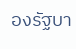องรัฐบา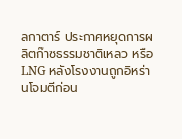ลกาตาร์ ประกาศหยุดการผลิตก๊าซธรรมชาติเหลว หรือ LNG หลังโรงงานถูกอิหร่านโจมตีก่อน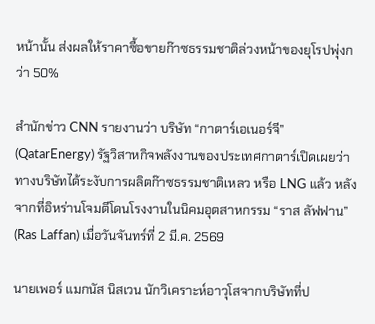หน้านั้น ส่งผลให้ราคาซื้อขายก๊าซธรรมชาติล่วงหน้าของยุโรปพุ่งกว่า 50%

สำนักข่าว CNN รายงานว่า บริษัท “กาตาร์เอเนอร์จี” (QatarEnergy) รัฐวิสาหกิจพลังงานของประเทศกาตาร์เปิดเผยว่า ทางบริษัทได้ระงับการผลิตก๊าซธรรมชาติเหลว หรือ LNG แล้ว หลังจากที่อิหร่านโจมตีโดนโรงงานในนิคมอุตสาหกรรม “ราส ลัฟฟาน” (Ras Laffan) เมื่อวันจันทร์ที่ 2 มี.ค. 2569

นายเพอร์ แมกนัส นิสเวน นักวิเคราะห์อาวุโสจากบริษัทที่ป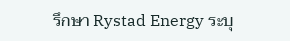รึกษา Rystad Energy ระบุ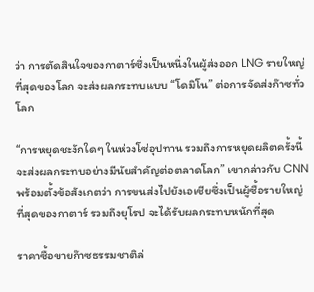ว่า การตัดสินใจของกาตาร์ซึ่งเป็นหนึ่งในผู้ส่งออก LNG รายใหญ่ที่สุดของโลก จะส่งผลกระทบแบบ “โดมิโน” ต่อการจัดส่งก๊าซทั่วโลก

“การหยุดชะงักใดๆ ในห่วงโซ่อุปทาน รวมถึงการหยุดผลิตครั้งนี้ จะส่งผลกระทบอย่างมีนัยสำคัญต่อตลาดโลก” เขากล่าวกับ CNN พร้อมตั้งข้อสังเกตว่า การขนส่งไปยังเอเชียซึ่งเป็นผู้ซื้อรายใหญ่ที่สุดของกาตาร์ รวมถึงยุโรป จะได้รับผลกระทบหนักที่สุด

ราคาซื้อขายก๊าซธรรมชาติล่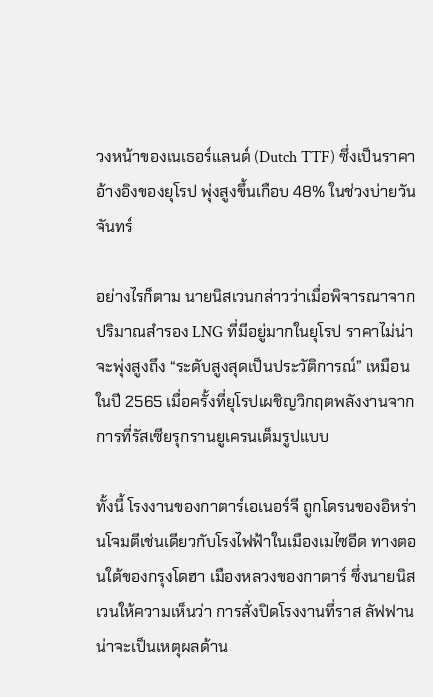วงหน้าของเนเธอร์แลนด์ (Dutch TTF) ซึ่งเป็นราคาอ้างอิงของยุโรป พุ่งสูงขึ้นเกือบ 48% ในช่วงบ่ายวันจันทร์

อย่างไรก็ตาม นายนิสเวนกล่าวว่าเมื่อพิจารณาจากปริมาณสำรอง LNG ที่มีอยู่มากในยุโรป ราคาไม่น่าจะพุ่งสูงถึง “ระดับสูงสุดเป็นประวัติการณ์” เหมือนในปี 2565 เมื่อครั้งที่ยุโรปเผชิญวิกฤตพลังงานจากการที่รัสเซียรุกรานยูเครนเต็มรูปแบบ

ทั้งนี้ โรงงานของกาตาร์เอเนอร์จี ถูกโดรนของอิหร่านโจมตีเช่นเดียวกับโรงไฟฟ้าในเมืองเมไซอีด ทางตอนใต้ของกรุงโดฮา เมืองหลวงของกาตาร์ ซึ่งนายนิสเวนให้ความเห็นว่า การสั่งปิดโรงงานที่ราส ลัฟฟาน น่าจะเป็นเหตุผลด้าน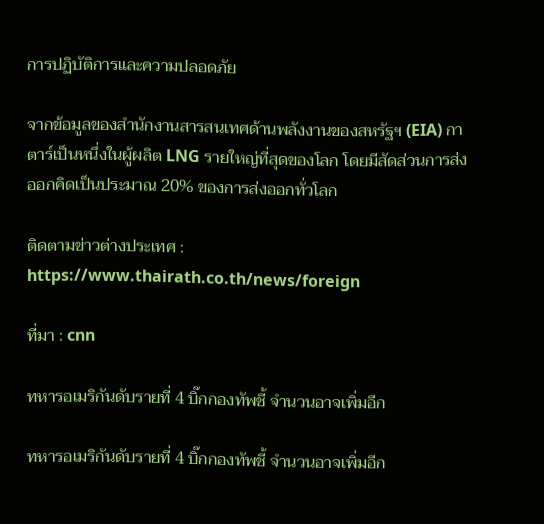การปฏิบัติการและความปลอดภัย

จากข้อมูลของสำนักงานสารสนเทศด้านพลังงานของสหรัฐฯ (EIA) กาตาร์เป็นหนึ่งในผู้ผลิต LNG รายใหญ่ที่สุดของโลก โดยมีสัดส่วนการส่งออกคิดเป็นประมาณ 20% ของการส่งออกทั่วโลก

ติดตามข่าวต่างประเทศ : https://www.thairath.co.th/news/foreign

ที่มา : cnn

ทหารอเมริกันดับรายที่ 4 บิ๊กกองทัพชี้ จำนวนอาจเพิ่มอีก

ทหารอเมริกันดับรายที่ 4 บิ๊กกองทัพชี้ จำนวนอาจเพิ่มอีก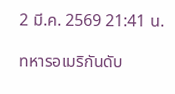2 มี.ค. 2569 21:41 น.

ทหารอเมริกันดับ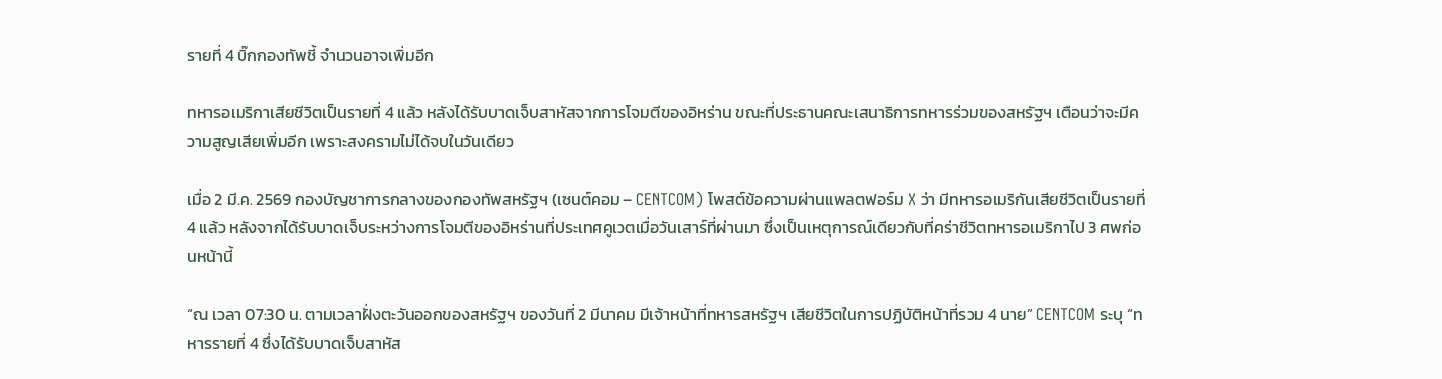รายที่ 4 บิ๊กกองทัพชี้ จำนวนอาจเพิ่มอีก

ทหารอเมริกาเสียชีวิตเป็นรายที่ 4 แล้ว หลังได้รับบาดเจ็บสาหัสจากการโจมตีของอิหร่าน ขณะที่ประธานคณะเสนาธิการทหารร่วมของสหรัฐฯ เตือนว่าจะมีความสูญเสียเพิ่มอีก เพราะสงครามไม่ได้จบในวันเดียว

เมื่อ 2 มี.ค. 2569 กองบัญชาการกลางของกองทัพสหรัฐฯ (เซนต์คอม – CENTCOM) โพสต์ข้อความผ่านแพลตฟอร์ม X ว่า มีทหารอเมริกันเสียชีวิตเป็นรายที่ 4 แล้ว หลังจากได้รับบาดเจ็บระหว่างการโจมตีของอิหร่านที่ประเทศคูเวตเมื่อวันเสาร์ที่ผ่านมา ซึ่งเป็นเหตุการณ์เดียวกับที่คร่าชีวิตทหารอเมริกาไป 3 ศพก่อนหน้านี้

“ณ เวลา 07:30 น. ตามเวลาฝั่งตะวันออกของสหรัฐฯ ของวันที่ 2 มีนาคม มีเจ้าหน้าที่ทหารสหรัฐฯ เสียชีวิตในการปฏิบัติหน้าที่รวม 4 นาย” CENTCOM ระบุ “ทหารรายที่ 4 ซึ่งได้รับบาดเจ็บสาหัส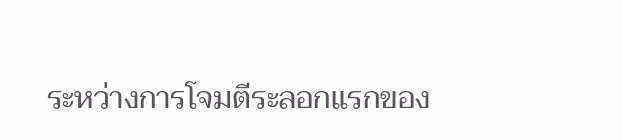ระหว่างการโจมตีระลอกแรกของ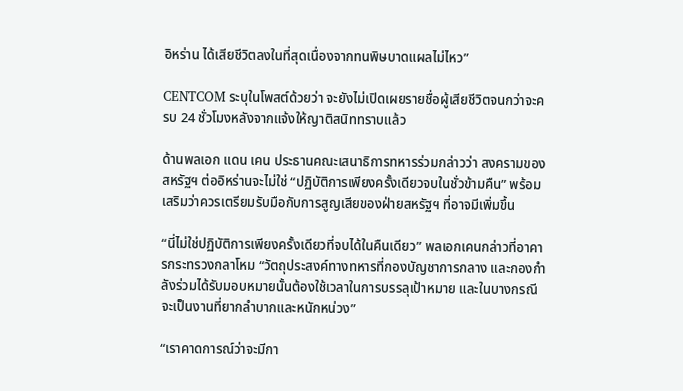อิหร่าน ได้เสียชีวิตลงในที่สุดเนื่องจากทนพิษบาดแผลไม่ไหว”

CENTCOM ระบุในโพสต์ด้วยว่า จะยังไม่เปิดเผยรายชื่อผู้เสียชีวิตจนกว่าจะครบ 24 ชั่วโมงหลังจากแจ้งให้ญาติสนิททราบแล้ว

ด้านพลเอก แดน เคน ประธานคณะเสนาธิการทหารร่วมกล่าวว่า สงครามของสหรัฐฯ ต่ออิหร่านจะไม่ใช่ “ปฏิบัติการเพียงครั้งเดียวจบในชั่วข้ามคืน” พร้อมเสริมว่าควรเตรียมรับมือกับการสูญเสียของฝ่ายสหรัฐฯ ที่อาจมีเพิ่มขึ้น

“นี่ไม่ใช่ปฏิบัติการเพียงครั้งเดียวที่จบได้ในคืนเดียว” พลเอกเคนกล่าวที่อาคารกระทรวงกลาโหม “วัตถุประสงค์ทางทหารที่กองบัญชาการกลาง และกองกำลังร่วมได้รับมอบหมายนั้นต้องใช้เวลาในการบรรลุเป้าหมาย และในบางกรณี จะเป็นงานที่ยากลำบากและหนักหน่วง”

“เราคาดการณ์ว่าจะมีกา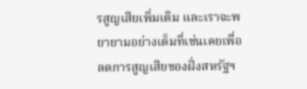รสูญเสียเพิ่มเติม และเราจะพยายามอย่างเต็มที่เช่นเคยเพื่อลดการสูญเสียของฝั่งสหรัฐฯ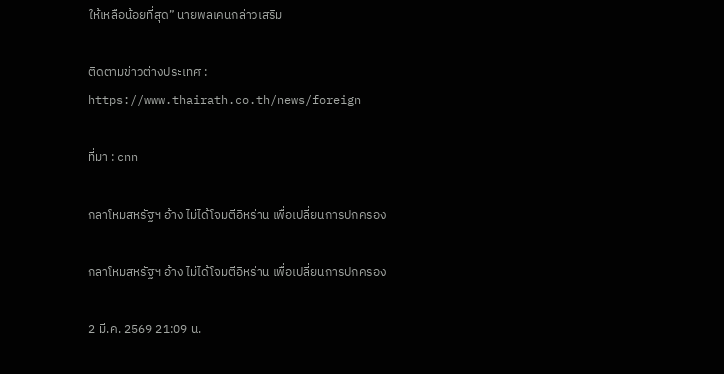ให้เหลือน้อยที่สุด” นายพลเคนกล่าวเสริม

ติดตามข่าวต่างประเทศ : https://www.thairath.co.th/news/foreign

ที่มา : cnn

กลาโหมสหรัฐฯ อ้าง ไม่ได้โจมตีอิหร่าน เพื่อเปลี่ยนการปกครอง

กลาโหมสหรัฐฯ อ้าง ไม่ได้โจมตีอิหร่าน เพื่อเปลี่ยนการปกครอง

2 มี.ค. 2569 21:09 น.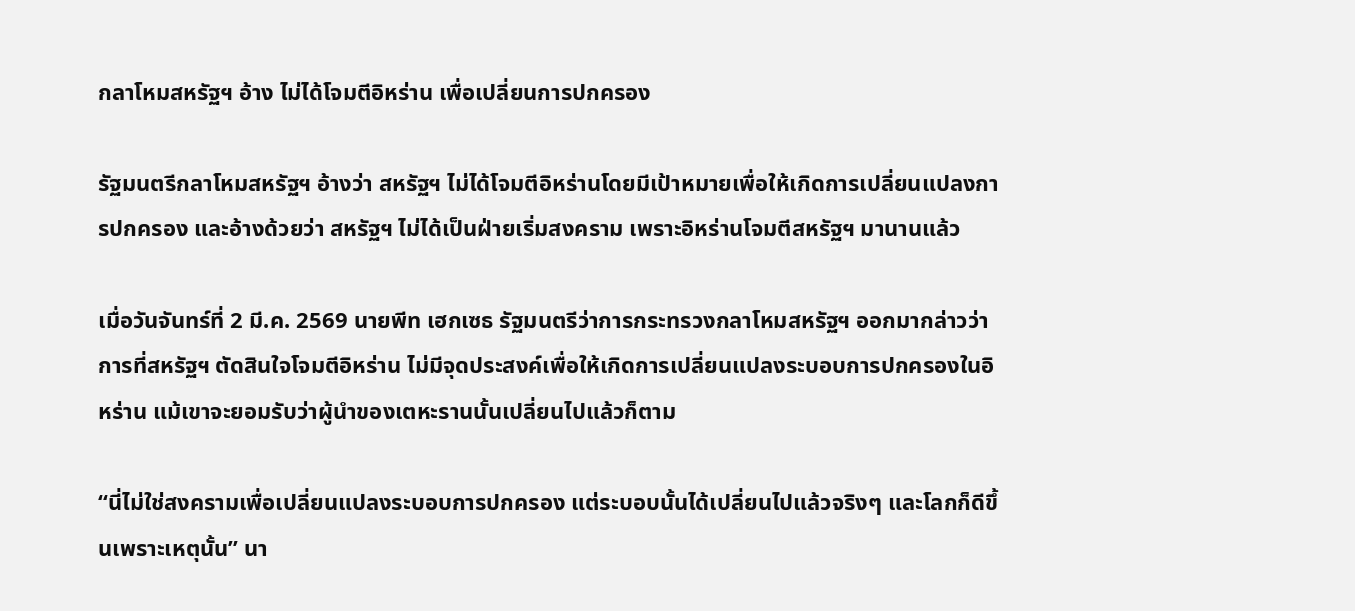กลาโหมสหรัฐฯ อ้าง ไม่ได้โจมตีอิหร่าน เพื่อเปลี่ยนการปกครอง

รัฐมนตรีกลาโหมสหรัฐฯ อ้างว่า สหรัฐฯ ไม่ได้โจมตีอิหร่านโดยมีเป้าหมายเพื่อให้เกิดการเปลี่ยนแปลงการปกครอง และอ้างด้วยว่า สหรัฐฯ ไม่ได้เป็นฝ่ายเริ่มสงคราม เพราะอิหร่านโจมตีสหรัฐฯ มานานแล้ว

เมื่อวันจันทร์ที่ 2 มี.ค. 2569 นายพีท เฮกเซธ รัฐมนตรีว่าการกระทรวงกลาโหมสหรัฐฯ ออกมากล่าวว่า การที่สหรัฐฯ ตัดสินใจโจมตีอิหร่าน ไม่มีจุดประสงค์เพื่อให้เกิดการเปลี่ยนแปลงระบอบการปกครองในอิหร่าน แม้เขาจะยอมรับว่าผู้นำของเตหะรานนั้นเปลี่ยนไปแล้วก็ตาม

“นี่ไม่ใช่สงครามเพื่อเปลี่ยนแปลงระบอบการปกครอง แต่ระบอบนั้นได้เปลี่ยนไปแล้วจริงๆ และโลกก็ดีขึ้นเพราะเหตุนั้น” นา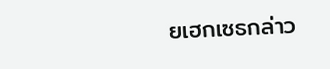ยเฮกเซธกล่าว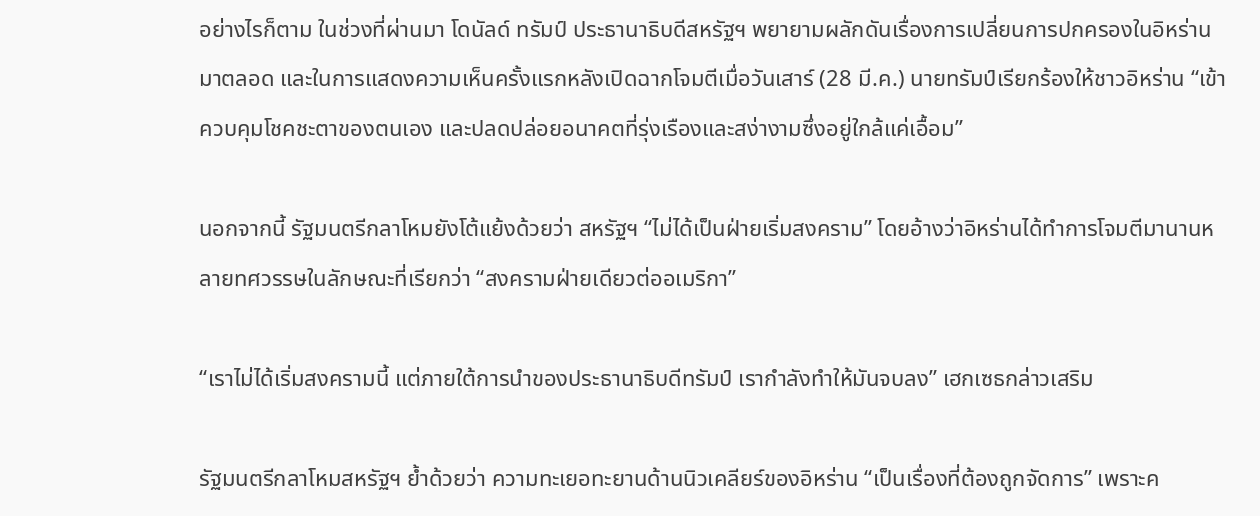อย่างไรก็ตาม ในช่วงที่ผ่านมา โดนัลด์ ทรัมป์ ประธานาธิบดีสหรัฐฯ พยายามผลักดันเรื่องการเปลี่ยนการปกครองในอิหร่านมาตลอด และในการแสดงความเห็นครั้งแรกหลังเปิดฉากโจมตีเมื่อวันเสาร์ (28 มี.ค.) นายทรัมป์เรียกร้องให้ชาวอิหร่าน “เข้าควบคุมโชคชะตาของตนเอง และปลดปล่อยอนาคตที่รุ่งเรืองและสง่างามซึ่งอยู่ใกล้แค่เอื้อม”

นอกจากนี้ รัฐมนตรีกลาโหมยังโต้แย้งด้วยว่า สหรัฐฯ “ไม่ได้เป็นฝ่ายเริ่มสงคราม” โดยอ้างว่าอิหร่านได้ทำการโจมตีมานานหลายทศวรรษในลักษณะที่เรียกว่า “สงครามฝ่ายเดียวต่ออเมริกา”

“เราไม่ได้เริ่มสงครามนี้ แต่ภายใต้การนำของประธานาธิบดีทรัมป์ เรากำลังทำให้มันจบลง” เฮกเซธกล่าวเสริม

รัฐมนตรีกลาโหมสหรัฐฯ ย้ำด้วยว่า ความทะเยอทะยานด้านนิวเคลียร์ของอิหร่าน “เป็นเรื่องที่ต้องถูกจัดการ” เพราะค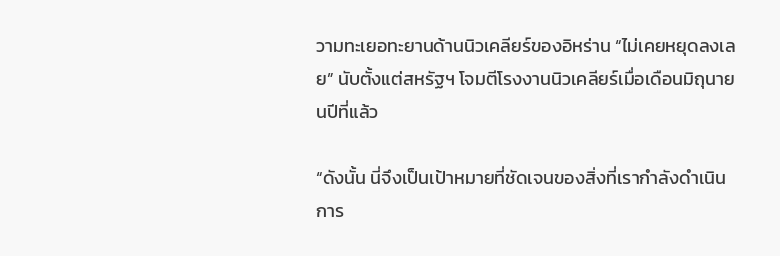วามทะเยอทะยานด้านนิวเคลียร์ของอิหร่าน “ไม่เคยหยุดลงเลย” นับตั้งแต่สหรัฐฯ โจมตีโรงงานนิวเคลียร์เมื่อเดือนมิถุนายนปีที่แล้ว

“ดังนั้น นี่จึงเป็นเป้าหมายที่ชัดเจนของสิ่งที่เรากำลังดำเนินการ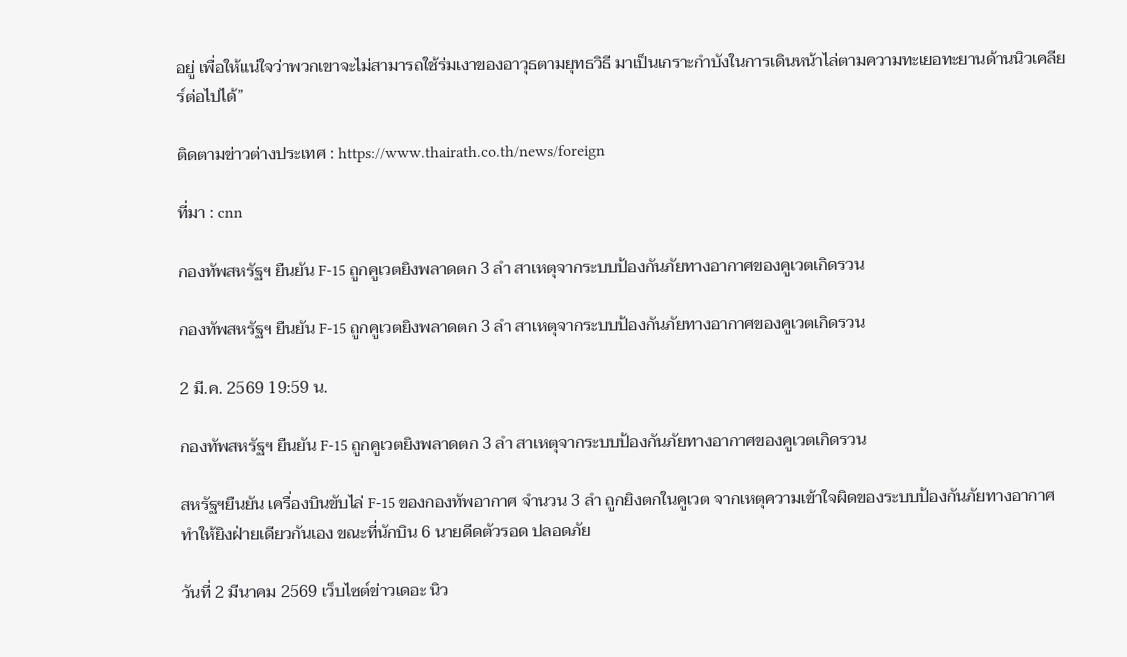อยู่ เพื่อให้แน่ใจว่าพวกเขาจะไม่สามารถใช้ร่มเงาของอาวุธตามยุทธวิธี มาเป็นเกราะกำบังในการเดินหน้าไล่ตามความทะเยอทะยานด้านนิวเคลียร์ต่อไปได้”

ติดตามข่าวต่างประเทศ : https://www.thairath.co.th/news/foreign

ที่มา : cnn

กองทัพสหรัฐฯ ยืนยัน F-15 ถูกคูเวตยิงพลาดตก 3 ลำ สาเหตุจากระบบป้องกันภัยทางอากาศของคูเวตเกิดรวน

กองทัพสหรัฐฯ ยืนยัน F-15 ถูกคูเวตยิงพลาดตก 3 ลำ สาเหตุจากระบบป้องกันภัยทางอากาศของคูเวตเกิดรวน

2 มี.ค. 2569 19:59 น.

กองทัพสหรัฐฯ ยืนยัน F-15 ถูกคูเวตยิงพลาดตก 3 ลำ สาเหตุจากระบบป้องกันภัยทางอากาศของคูเวตเกิดรวน

สหรัฐฯยืนยัน เครื่องบินขับไล่ F-15 ของกองทัพอากาศ จำนวน 3 ลำ ถูกยิงตกในคูเวต จากเหตุความเข้าใจผิดของระบบป้องกันภัยทางอากาศ ทำให้ยิงฝ่ายเดียวกันเอง ขณะที่นักบิน 6 นายดีดตัวรอด ปลอดภัย

วันที่ 2 มีนาคม 2569 เว็บไซต์ข่าวเดอะ นิว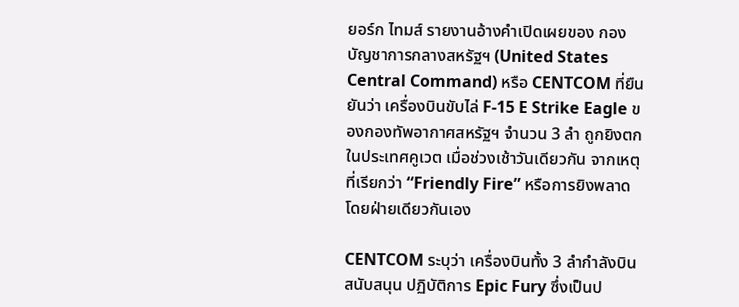ยอร์ก ไทมส์ รายงานอ้างคำเปิดเผยของ กองบัญชาการกลางสหรัฐฯ (United States Central Command) หรือ CENTCOM ที่ยืนยันว่า เครื่องบินขับไล่ F-15 E Strike Eagle ของกองทัพอากาศสหรัฐฯ จำนวน 3 ลำ ถูกยิงตกในประเทศคูเวต เมื่อช่วงเช้าวันเดียวกัน จากเหตุที่เรียกว่า “Friendly Fire” หรือการยิงพลาดโดยฝ่ายเดียวกันเอง

CENTCOM ระบุว่า เครื่องบินทั้ง 3 ลำกำลังบินสนับสนุน ปฏิบัติการ Epic Fury ซึ่งเป็นป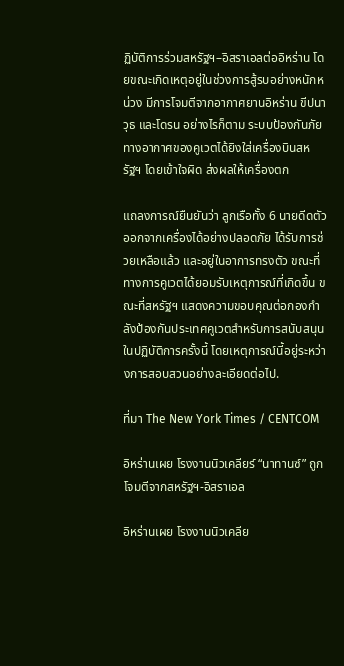ฏิบัติการร่วมสหรัฐฯ–อิสราเอลต่ออิหร่าน โดยขณะเกิดเหตุอยู่ในช่วงการสู้รบอย่างหนักหน่วง มีการโจมตีจากอากาศยานอิหร่าน ขีปนาวุธ และโดรน อย่างไรก็ตาม ระบบป้องกันภัยทางอากาศของคูเวตได้ยิงใส่เครื่องบินสหรัฐฯ โดยเข้าใจผิด ส่งผลให้เครื่องตก

แถลงการณ์ยืนยันว่า ลูกเรือทั้ง 6 นายดีดตัวออกจากเครื่องได้อย่างปลอดภัย ได้รับการช่วยเหลือแล้ว และอยู่ในอาการทรงตัว ขณะที่ทางการคูเวตได้ยอมรับเหตุการณ์ที่เกิดขึ้น ขณะที่สหรัฐฯ แสดงความขอบคุณต่อกองกำลังป้องกันประเทศคูเวตสำหรับการสนับสนุนในปฏิบัติการครั้งนี้ โดยเหตุการณ์นี้อยู่ระหว่างการสอบสวนอย่างละเอียดต่อไป.

ที่มา The New York Times / CENTCOM

อิหร่านเผย โรงงานนิวเคลียร์ “นาทานซ์” ถูกโจมตีจากสหรัฐฯ-อิสราเอล

อิหร่านเผย โรงงานนิวเคลีย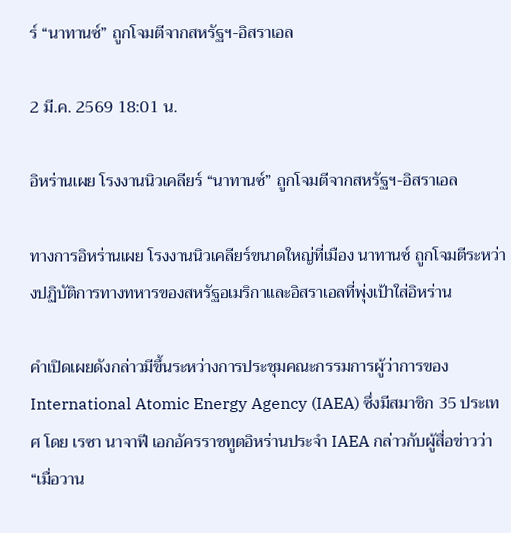ร์ “นาทานซ์” ถูกโจมตีจากสหรัฐฯ-อิสราเอล

2 มี.ค. 2569 18:01 น.

อิหร่านเผย โรงงานนิวเคลียร์ “นาทานซ์” ถูกโจมตีจากสหรัฐฯ-อิสราเอล

ทางการอิหร่านเผย โรงงานนิวเคลียร์ขนาดใหญ่ที่เมือง นาทานซ์ ถูกโจมตีระหว่างปฏิบัติการทางทหารของสหรัฐอเมริกาและอิสราเอลที่พุ่งเป้าใส่อิหร่าน

คำเปิดเผยดังกล่าวมีขึ้นระหว่างการประชุมคณะกรรมการผู้ว่าการของ International Atomic Energy Agency (IAEA) ซึ่งมีสมาชิก 35 ประเทศ โดย เรซา นาจาฟี เอกอัครราชทูตอิหร่านประจำ IAEA กล่าวกับผู้สื่อข่าวว่า “เมื่อวาน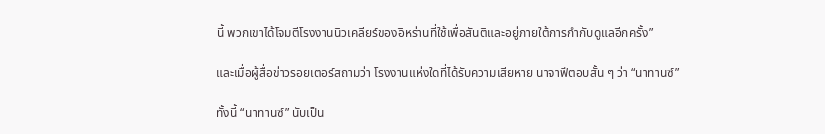นี้ พวกเขาได้โจมตีโรงงานนิวเคลียร์ของอิหร่านที่ใช้เพื่อสันติและอยู่ภายใต้การกำกับดูแลอีกครั้ง”

และเมื่อผู้สื่อข่าวรอยเตอร์สถามว่า โรงงานแห่งใดที่ได้รับความเสียหาย นาจาฟีตอบสั้น ๆ ว่า “นาทานซ์”

ทั้งนี้ “นาทานซ์” นับเป็น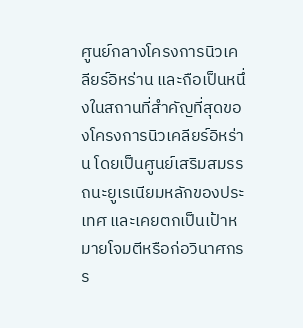ศูนย์กลางโครงการนิวเคลียร์อิหร่าน และถือเป็นหนึ่งในสถานที่สำคัญที่สุดของโครงการนิวเคลียร์อิหร่าน โดยเป็นศูนย์เสริมสมรรถนะยูเรเนียมหลักของประเทศ และเคยตกเป็นเป้าหมายโจมตีหรือก่อวินาศกรร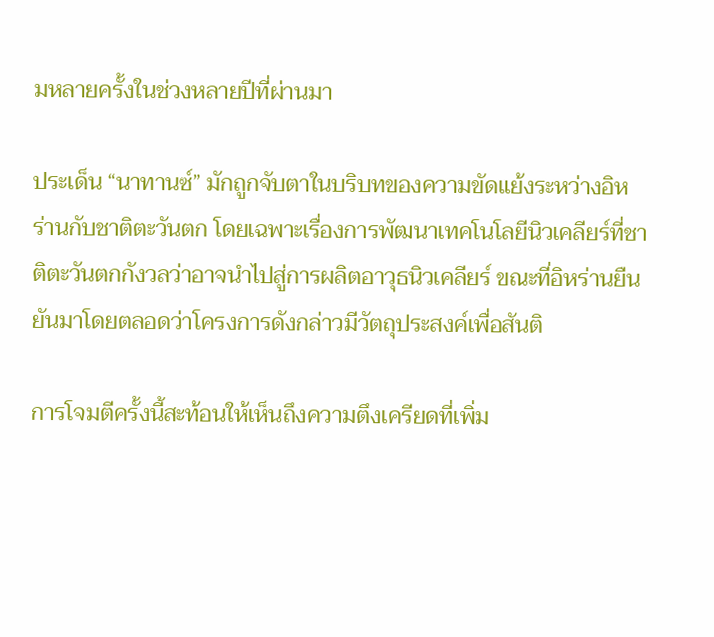มหลายครั้งในช่วงหลายปีที่ผ่านมา

ประเด็น “นาทานซ์” มักถูกจับตาในบริบทของความขัดแย้งระหว่างอิหร่านกับชาติตะวันตก โดยเฉพาะเรื่องการพัฒนาเทคโนโลยีนิวเคลียร์ที่ชาติตะวันตกกังวลว่าอาจนำไปสู่การผลิตอาวุธนิวเคลียร์ ขณะที่อิหร่านยืนยันมาโดยตลอดว่าโครงการดังกล่าวมีวัตถุประสงค์เพื่อสันติ

การโจมตีครั้งนี้สะท้อนให้เห็นถึงความตึงเครียดที่เพิ่ม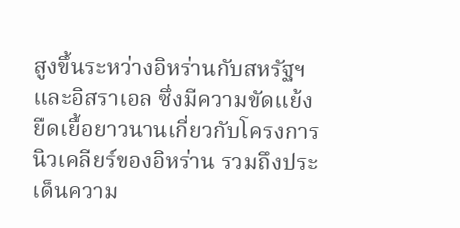สูงขึ้นระหว่างอิหร่านกับสหรัฐฯ และอิสราเอล ซึ่งมีความขัดแย้งยืดเยื้อยาวนานเกี่ยวกับโครงการนิวเคลียร์ของอิหร่าน รวมถึงประเด็นความ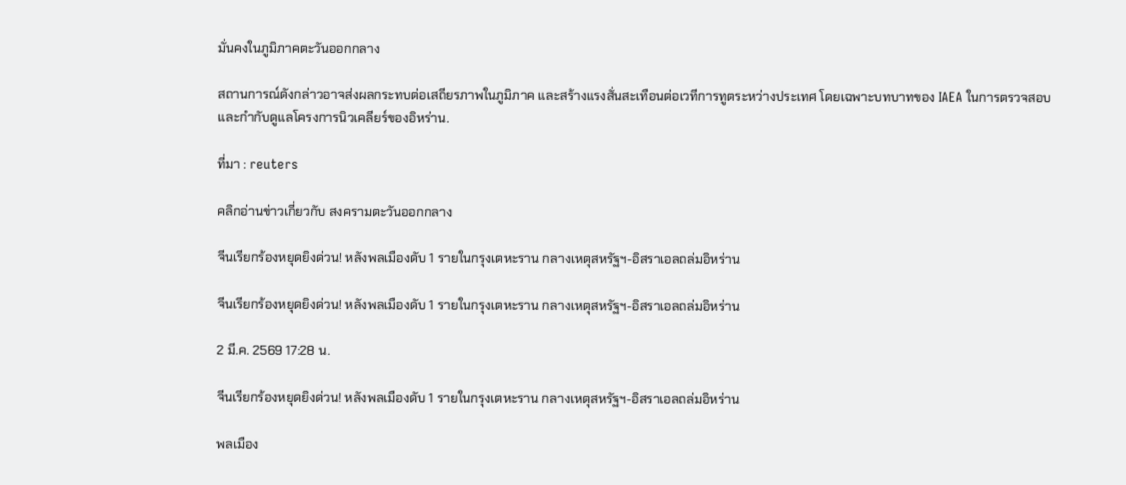มั่นคงในภูมิภาคตะวันออกกลาง

สถานการณ์ดังกล่าวอาจส่งผลกระทบต่อเสถียรภาพในภูมิภาค และสร้างแรงสั่นสะเทือนต่อเวทีการทูตระหว่างประเทศ โดยเฉพาะบทบาทของ IAEA ในการตรวจสอบและกำกับดูแลโครงการนิวเคลียร์ของอิหร่าน.

ที่มา : reuters

คลิกอ่านข่าวเกี่ยวกับ สงครามตะวันออกกลาง

จีนเรียกร้องหยุดยิงด่วน! หลังพลเมืองดับ 1 รายในกรุงเตหะราน กลางเหตุสหรัฐฯ-อิสราเอลถล่มอิหร่าน

จีนเรียกร้องหยุดยิงด่วน! หลังพลเมืองดับ 1 รายในกรุงเตหะราน กลางเหตุสหรัฐฯ-อิสราเอลถล่มอิหร่าน

2 มี.ค. 2569 17:28 น.

จีนเรียกร้องหยุดยิงด่วน! หลังพลเมืองดับ 1 รายในกรุงเตหะราน กลางเหตุสหรัฐฯ-อิสราเอลถล่มอิหร่าน

พลเมือง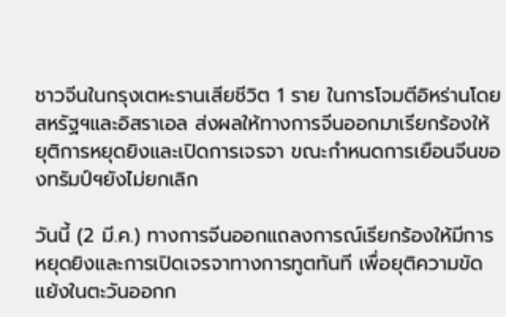ชาวจีนในกรุงเตหะรานเสียชีวิต 1 ราย ในการโจมตีอิหร่านโดยสหรัฐฯและอิสราเอล ส่งผลให้ทางการจีนออกมาเรียกร้องให้ยุติการหยุดยิงและเปิดการเจรจา ขณะกำหนดการเยือนจีนของทรัมป์ฯยังไม่ยกเลิก

วันนี้ (2 มี.ค.) ทางการจีนออกแถลงการณ์เรียกร้องให้มีการหยุดยิงและการเปิดเจรจาทางการทูตทันที เพื่อยุติความขัดแย้งในตะวันออกก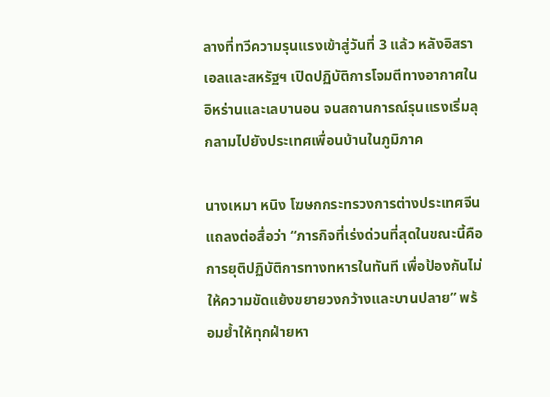ลางที่ทวีความรุนแรงเข้าสู่วันที่ 3 แล้ว หลังอิสราเอลและสหรัฐฯ เปิดปฏิบัติการโจมตีทางอากาศในอิหร่านและเลบานอน จนสถานการณ์รุนแรงเริ่มลุกลามไปยังประเทศเพื่อนบ้านในภูมิภาค

นางเหมา หนิง โฆษกกระทรวงการต่างประเทศจีน แถลงต่อสื่อว่า “ภารกิจที่เร่งด่วนที่สุดในขณะนี้คือการยุติปฏิบัติการทางทหารในทันที เพื่อป้องกันไม่ให้ความขัดแย้งขยายวงกว้างและบานปลาย” พร้อมย้ำให้ทุกฝ่ายหา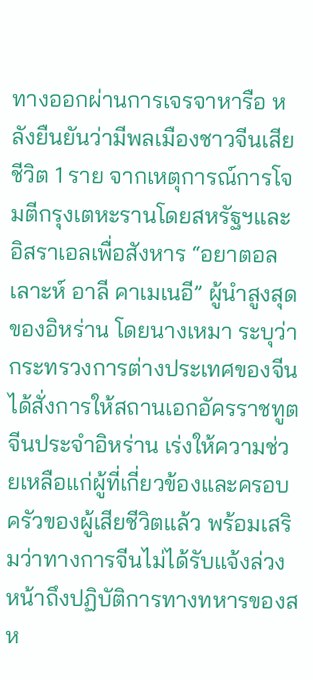ทางออกผ่านการเจรจาหารือ หลังยืนยันว่ามีพลเมืองชาวจีนเสียชีวิต 1 ราย จากเหตุการณ์การโจมตีกรุงเตหะรานโดยสหรัฐฯและอิสราเอลเพื่อสังหาร “อยาตอลเลาะห์ อาลี คาเมเนอี” ผู้นำสูงสุดของอิหร่าน โดยนางเหมา ระบุว่า กระทรวงการต่างประเทศของจีนได้สั่งการให้สถานเอกอัครราชทูตจีนประจำอิหร่าน เร่งให้ความช่วยเหลือแก่ผู้ที่เกี่ยวข้องและครอบครัวของผู้เสียชีวิตแล้ว พร้อมเสริมว่าทางการจีนไม่ได้รับแจ้งล่วงหน้าถึงปฏิบัติการทางทหารของสห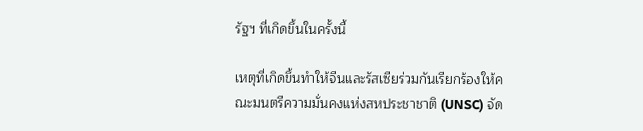รัฐฯ ที่เกิดขึ้นในครั้งนี้

เหตุที่เกิดขึ้นทำให้จีนและรัสเซียร่วมกันเรียกร้องให้คณะมนตรีความมั่นคงแห่งสหประชาชาติ (UNSC) จัด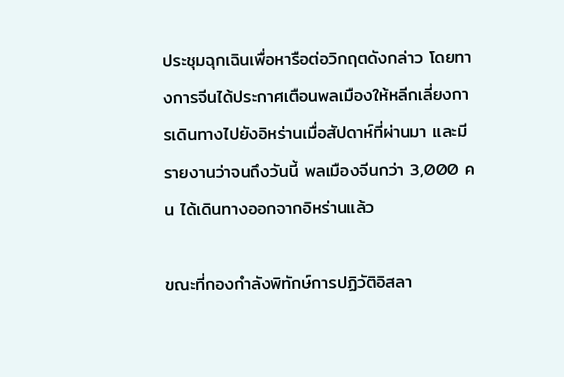ประชุมฉุกเฉินเพื่อหารือต่อวิกฤตดังกล่าว โดยทางการจีนได้ประกาศเตือนพลเมืองให้หลีกเลี่ยงการเดินทางไปยังอิหร่านเมื่อสัปดาห์ที่ผ่านมา และมีรายงานว่าจนถึงวันนี้ พลเมืองจีนกว่า 3,000 คน ได้เดินทางออกจากอิหร่านแล้ว

ขณะที่กองกำลังพิทักษ์การปฏิวัติอิสลา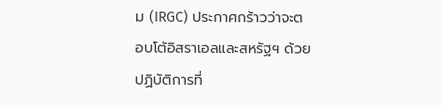ม (IRGC) ประกาศกร้าวว่าจะตอบโต้อิสราเอลและสหรัฐฯ ด้วยปฏิบัติการที่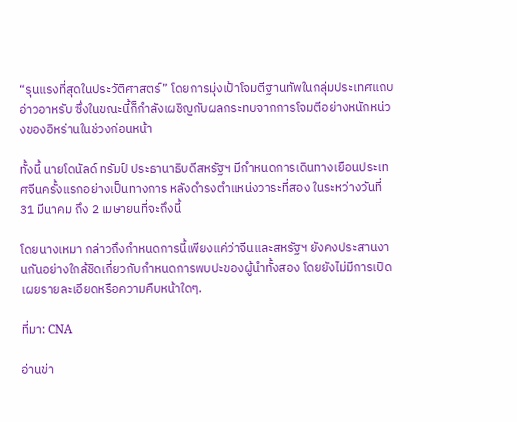“รุนแรงที่สุดในประวัติศาสตร์” โดยการมุ่งเป้าโจมตีฐานทัพในกลุ่มประเทศแถบอ่าวอาหรับ ซึ่งในขณะนี้ก็กำลังเผชิญกับผลกระทบจากการโจมตีอย่างหนักหน่วงของอิหร่านในช่วงก่อนหน้า

ทั้งนี้ นายโดนัลด์ ทรัมป์ ประธานาธิบดีสหรัฐฯ มีกำหนดการเดินทางเยือนประเทศจีนครั้งแรกอย่างเป็นทางการ หลังดำรงตำแหน่งวาระที่สอง ในระหว่างวันที่ 31 มีนาคม ถึง 2 เมษายนที่จะถึงนี้

โดยนางเหมา กล่าวถึงกำหนดการนี้เพียงแค่ว่าจีนและสหรัฐฯ ยังคงประสานงานกันอย่างใกล้ชิดเกี่ยวกับกำหนดการพบปะของผู้นำทั้งสอง โดยยังไม่มีการเปิดเผยรายละเอียดหรือความคืบหน้าใดๆ.

ที่มา: CNA

อ่านข่า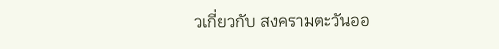วเกี่ยวกับ สงครามตะวันออ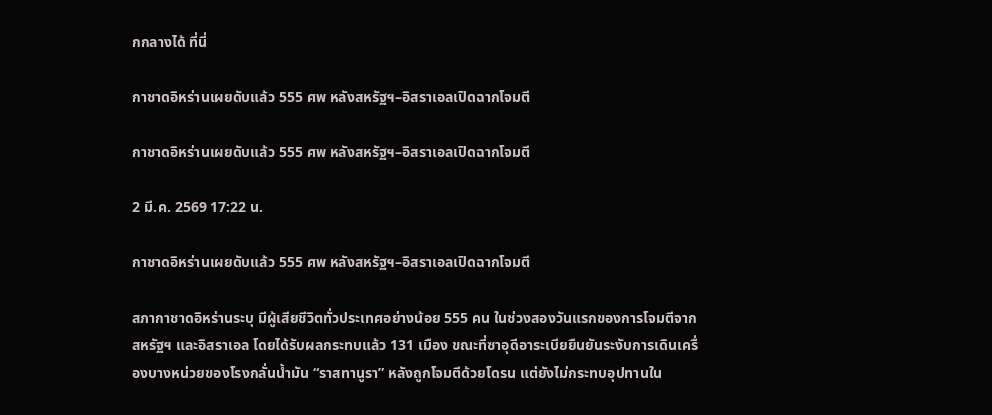กกลางได้ ที่นี่

กาชาดอิหร่านเผยดับแล้ว 555 ศพ หลังสหรัฐฯ–อิสราเอลเปิดฉากโจมตี

กาชาดอิหร่านเผยดับแล้ว 555 ศพ หลังสหรัฐฯ–อิสราเอลเปิดฉากโจมตี

2 มี.ค. 2569 17:22 น.

กาชาดอิหร่านเผยดับแล้ว 555 ศพ หลังสหรัฐฯ–อิสราเอลเปิดฉากโจมตี

สภากาชาดอิหร่านระบุ มีผู้เสียชีวิตทั่วประเทศอย่างน้อย 555 คน ในช่วงสองวันแรกของการโจมตีจากสหรัฐฯ และอิสราเอล โดยได้รับผลกระทบแล้ว 131 เมือง ขณะที่ซาอุดีอาระเบียยืนยันระงับการเดินเครื่องบางหน่วยของโรงกลั่นน้ำมัน “ราสทานูรา” หลังถูกโจมตีด้วยโดรน แต่ยังไม่กระทบอุปทานใน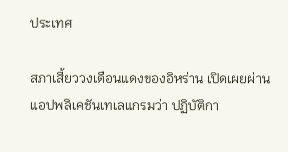ประเทศ

สภาเสี้ยววงเดือนแดงของอิหร่าน เปิดเผยผ่านแอปพลิเคชันเทเลแกรมว่า ปฏิบัติกา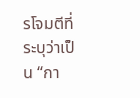รโจมตีที่ระบุว่าเป็น “กา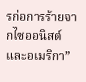รก่อการร้ายจากไซออนิสต์และอเมริกา”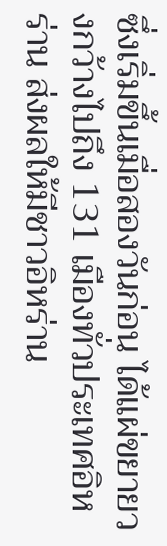ซึ่งเริ่มขึ้นเมื่อสองวันก่อน ได้แผ่ขยายวงกว้างไปถึง 131 เมืองทั่วประเทศอิหร่าน ส่งผลให้มีชาวอิหร่าน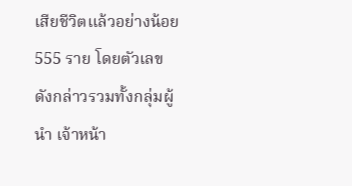เสียชีวิตแล้วอย่างน้อย 555 ราย โดยตัวเลขดังกล่าวรวมทั้งกลุ่มผู้นำ เจ้าหน้า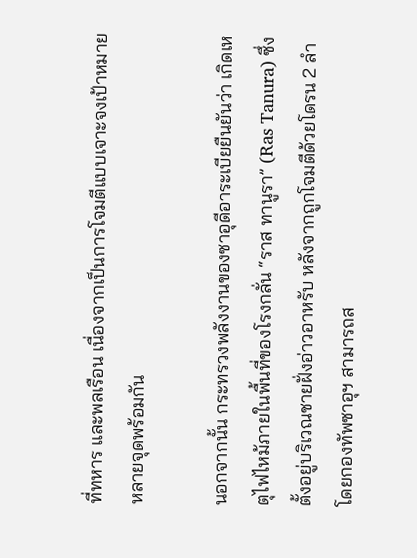ที่ทหาร และพลเรือน เนื่องจากเป็นการโจมตีแบบเจาะจงเป้าหมายหลายจุดพร้อมกัน

นอกจากนั้น กระทรวงพลังงานของซาอุดีอาระเบียยืนยันว่า เกิดเหตุไฟไหม้ภายในพื้นที่ของโรงกลั่น “ราส ทานูรา” (Ras Tanura) ซึ่งตั้งอยู่บริเวณชายฝั่งอ่าวอาหรับ หลังจากถูกโจมตีด้วยโดรน 2 ลำ โดยกองทัพซาอุฯ สามารถส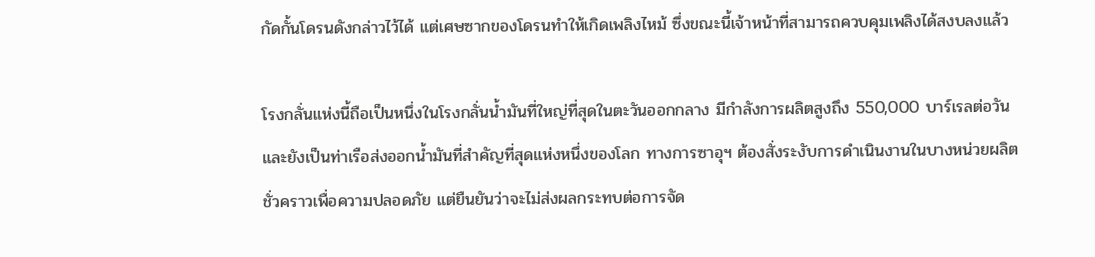กัดกั้นโดรนดังกล่าวไว้ได้ แต่เศษซากของโดรนทำให้เกิดเพลิงไหม้ ซึ่งขณะนี้เจ้าหน้าที่สามารถควบคุมเพลิงได้สงบลงแล้ว

โรงกลั่นแห่งนี้ถือเป็นหนึ่งในโรงกลั่นน้ำมันที่ใหญ่ที่สุดในตะวันออกกลาง มีกำลังการผลิตสูงถึง 550,000 บาร์เรลต่อวัน และยังเป็นท่าเรือส่งออกน้ำมันที่สำคัญที่สุดแห่งหนึ่งของโลก ทางการซาอุฯ ต้องสั่งระงับการดำเนินงานในบางหน่วยผลิตชั่วคราวเพื่อความปลอดภัย แต่ยืนยันว่าจะไม่ส่งผลกระทบต่อการจัด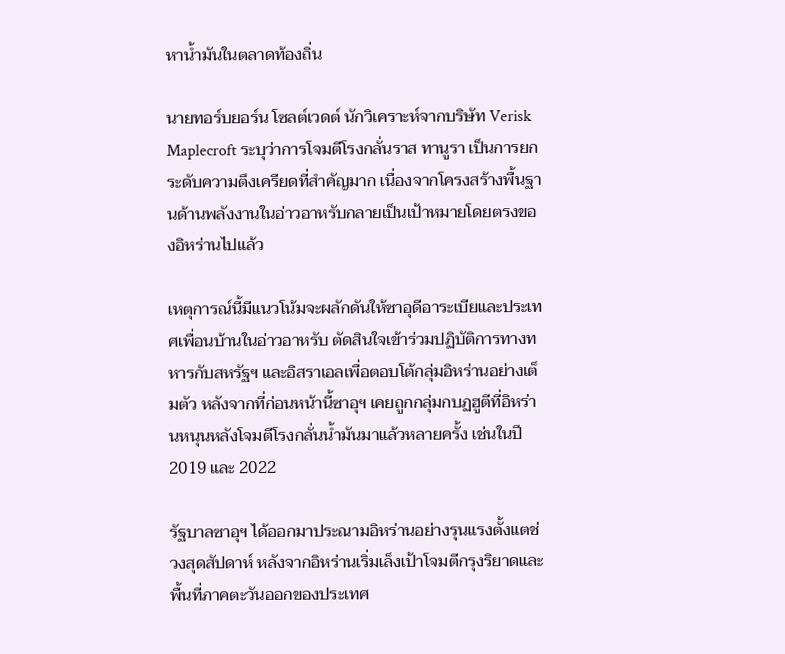หาน้ำมันในตลาดท้องถิ่น

นายทอร์บยอร์น โซลต์เวดต์ นักวิเคราะห์จากบริษัท Verisk Maplecroft ระบุว่าการโจมตีโรงกลั่นราส ทานูรา เป็นการยกระดับความตึงเครียดที่สำคัญมาก เนื่องจากโครงสร้างพื้นฐานด้านพลังงานในอ่าวอาหรับกลายเป็นเป้าหมายโดยตรงของอิหร่านไปแล้ว

เหตุการณ์นี้มีแนวโน้มจะผลักดันให้ซาอุดีอาระเบียและประเทศเพื่อนบ้านในอ่าวอาหรับ ตัดสินใจเข้าร่วมปฏิบัติการทางทหารกับสหรัฐฯ และอิสราเอลเพื่อตอบโต้กลุ่มอิหร่านอย่างเต็มตัว หลังจากที่ก่อนหน้านี้ซาอุฯ เคยถูกกลุ่มกบฏฮูตีที่อิหร่านหนุนหลังโจมตีโรงกลั่นน้ำมันมาแล้วหลายครั้ง เช่นในปี 2019 และ 2022

รัฐบาลซาอุฯ ได้ออกมาประณามอิหร่านอย่างรุนแรงตั้งแตช่วงสุดสัปดาห์ หลังจากอิหร่านเริ่มเล็งเป้าโจมตีกรุงริยาดและพื้นที่ภาคตะวันออกของประเทศ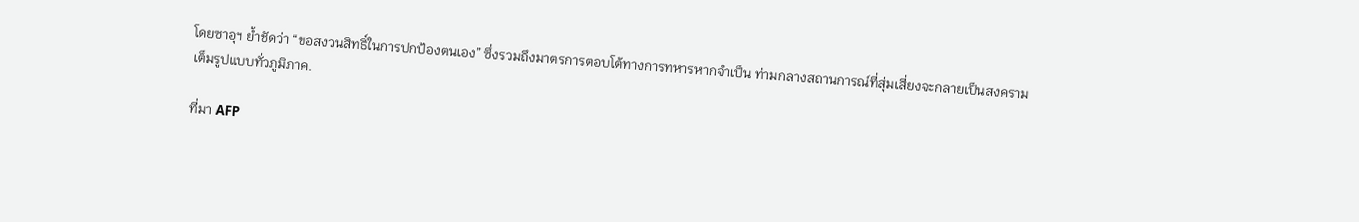โดยซาอุฯ ย้ำชัดว่า “ขอสงวนสิทธิ์ในการปกป้องตนเอง” ซึ่งรวมถึงมาตรการตอบโต้ทางการทหารหากจำเป็น ท่ามกลางสถานการณ์ที่สุ่มเสี่ยงจะกลายเป็นสงครามเต็มรูปแบบทั่วภูมิภาค.

ที่มา AFP